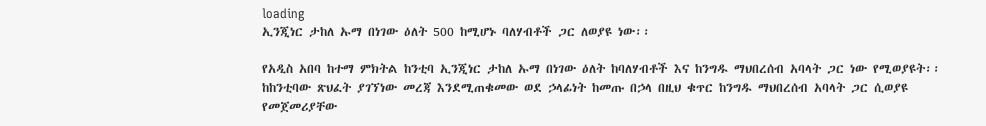loading
ኢንጂነር ታከለ ኡማ በነገው ዕለት 500 ከሚሆኑ ባለሃብቶች ጋር ለወያዩ ነው፡፡

የአዲስ አበባ ከተማ ምክትል ከንቲባ ኢንጂነር ታከለ ኡማ በነገው ዕለት ከባለሃብቶች እና ከንግዱ ማህበረሰብ አባላት ጋር ነው የሚወያዩት፡፡
ከከንቲባው ጽህፈት ያገኘነው መረጃ እንደሚጠቁመው ወደ ኃላፊነት ከመጡ በኃላ በዚህ ቁጥር ከንግዱ ማህበረሰብ አባላት ጋር ሲወያዩ የመጀመሪያቸው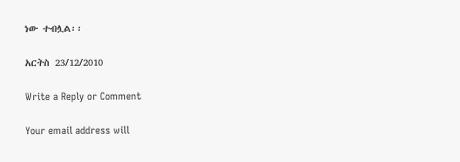ነው ተብሏል፡፡

አርትስ 23/12/2010

Write a Reply or Comment

Your email address will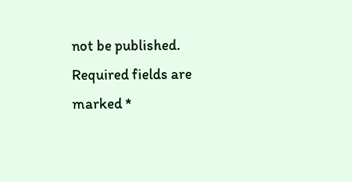not be published. Required fields are marked *